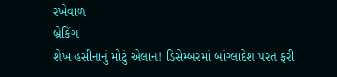રખેવાળ
બ્રેકિંગ
શેખ હસીનાનું મોટું એલાન! ડિસેમ્બરમાં બાંગ્લાદેશ પરત ફરી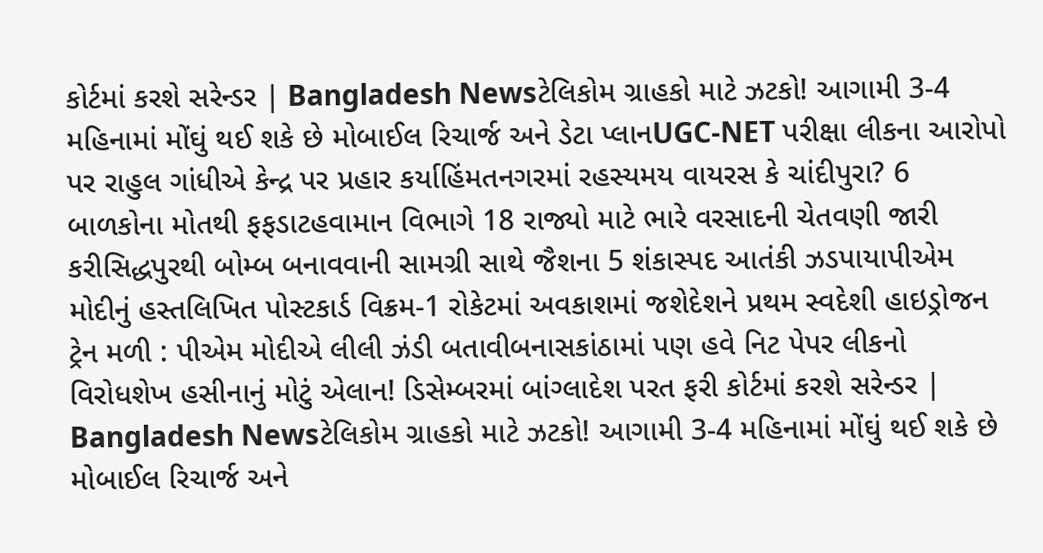કોર્ટમાં કરશે સરેન્ડર | Bangladesh Newsટેલિકોમ ગ્રાહકો માટે ઝટકો! આગામી 3-4 મહિનામાં મોંઘું થઈ શકે છે મોબાઈલ રિચાર્જ અને ડેટા પ્લાનUGC-NET પરીક્ષા લીકના આરોપો પર રાહુલ ગાંધીએ કેન્દ્ર પર પ્રહાર કર્યાહિંમતનગરમાં રહસ્યમય વાયરસ કે ચાંદીપુરા? 6 બાળકોના મોતથી ફફડાટહવામાન વિભાગે 18 રાજ્યો માટે ભારે વરસાદની ચેતવણી જારી કરીસિદ્ધપુરથી બોમ્બ બનાવવાની સામગ્રી સાથે જૈશના 5 શંકાસ્પદ આતંકી ઝડપાયાપીએમ મોદીનું હસ્તલિખિત પોસ્ટકાર્ડ વિક્રમ-1 રોકેટમાં અવકાશમાં જશેદેશને પ્રથમ સ્વદેશી હાઇડ્રોજન ટ્રેન મળી : પીએમ મોદીએ લીલી ઝંડી બતાવીબનાસકાંઠામાં પણ હવે નિટ પેપર લીકનો વિરોધશેખ હસીનાનું મોટું એલાન! ડિસેમ્બરમાં બાંગ્લાદેશ પરત ફરી કોર્ટમાં કરશે સરેન્ડર | Bangladesh Newsટેલિકોમ ગ્રાહકો માટે ઝટકો! આગામી 3-4 મહિનામાં મોંઘું થઈ શકે છે મોબાઈલ રિચાર્જ અને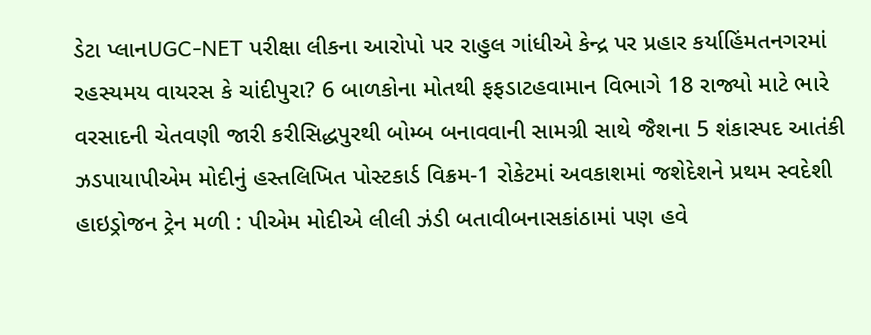ડેટા પ્લાનUGC-NET પરીક્ષા લીકના આરોપો પર રાહુલ ગાંધીએ કેન્દ્ર પર પ્રહાર કર્યાહિંમતનગરમાં રહસ્યમય વાયરસ કે ચાંદીપુરા? 6 બાળકોના મોતથી ફફડાટહવામાન વિભાગે 18 રાજ્યો માટે ભારે વરસાદની ચેતવણી જારી કરીસિદ્ધપુરથી બોમ્બ બનાવવાની સામગ્રી સાથે જૈશના 5 શંકાસ્પદ આતંકી ઝડપાયાપીએમ મોદીનું હસ્તલિખિત પોસ્ટકાર્ડ વિક્રમ-1 રોકેટમાં અવકાશમાં જશેદેશને પ્રથમ સ્વદેશી હાઇડ્રોજન ટ્રેન મળી : પીએમ મોદીએ લીલી ઝંડી બતાવીબનાસકાંઠામાં પણ હવે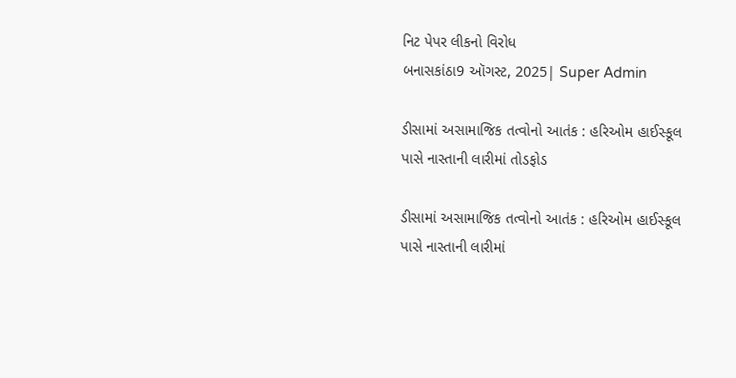નિટ પેપર લીકનો વિરોધ
બનાસકાંઠા9 ઑગસ્ટ, 2025| Super Admin

ડીસામાં અસામાજિક તત્વોનો આતંક : હરિઓમ હાઈસ્કૂલ પાસે નાસ્તાની લારીમાં તોડફોડ

ડીસામાં અસામાજિક તત્વોનો આતંક : હરિઓમ હાઈસ્કૂલ પાસે નાસ્તાની લારીમાં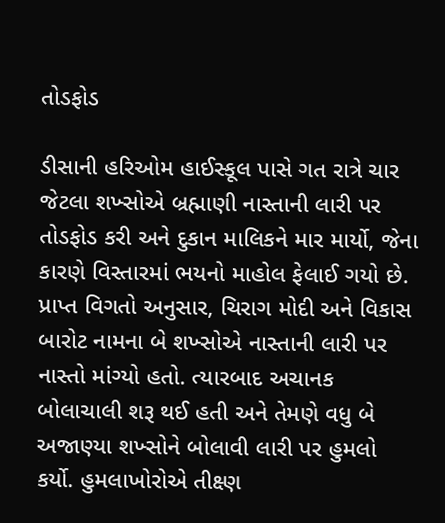તોડફોડ

ડીસાની હરિઓમ હાઈસ્કૂલ પાસે ગત રાત્રે ચાર જેટલા શખ્સોએ બ્રહ્માણી નાસ્તાની લારી પર તોડફોડ કરી અને દુકાન માલિકને માર માર્યો, જેના કારણે વિસ્તારમાં ભયનો માહોલ ફેલાઈ ગયો છે. પ્રાપ્ત વિગતો અનુસાર, ચિરાગ મોદી અને વિકાસ બારોટ નામના બે શખ્સોએ નાસ્તાની લારી પર નાસ્તો માંગ્યો હતો. ત્યારબાદ અચાનક બોલાચાલી શરૂ થઈ હતી અને તેમણે વધુ બે અજાણ્યા શખ્સોને બોલાવી લારી પર હુમલો કર્યો. હુમલાખોરોએ તીક્ષ્ણ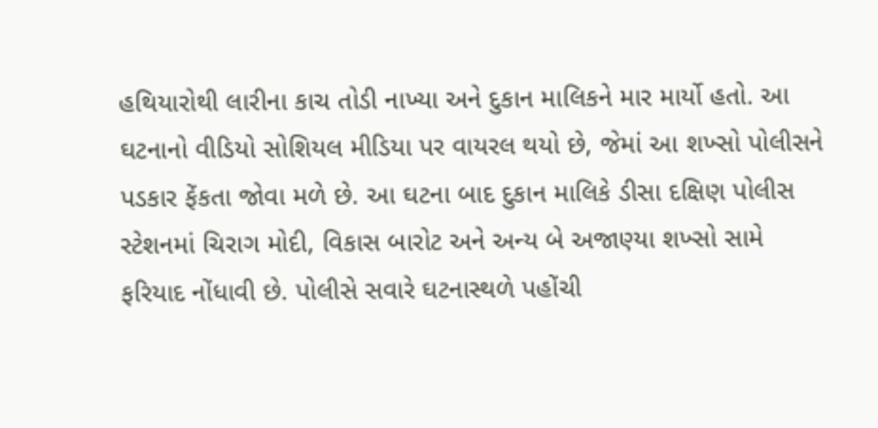હથિયારોથી લારીના કાચ તોડી નાખ્યા અને દુકાન માલિકને માર માર્યો હતો. આ ઘટનાનો વીડિયો સોશિયલ મીડિયા પર વાયરલ થયો છે, જેમાં આ શખ્સો પોલીસને પડકાર ફેંકતા જોવા મળે છે. આ ઘટના બાદ દુકાન માલિકે ડીસા દક્ષિણ પોલીસ સ્ટેશનમાં ચિરાગ મોદી, વિકાસ બારોટ અને અન્ય બે અજાણ્યા શખ્સો સામે ફરિયાદ નોંધાવી છે. પોલીસે સવારે ઘટનાસ્થળે પહોંચી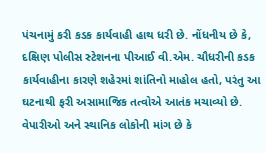પંચનામું કરી કડક કાર્યવાહી હાથ ધરી છે. નોંધનીય છે કે, દક્ષિણ પોલીસ સ્ટેશનના પીઆઈ વી.એમ. ચૌધરીની કડક કાર્યવાહીના કારણે શહેરમાં શાંતિનો માહોલ હતો, પરંતુ આ ઘટનાથી ફરી અસામાજિક તત્વોએ આતંક મચાવ્યો છે. વેપારીઓ અને સ્થાનિક લોકોની માંગ છે કે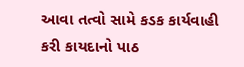આવા તત્વો સામે કડક કાર્યવાહી કરી કાયદાનો પાઠ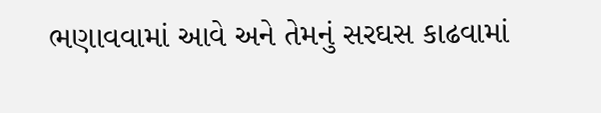ભણાવવામાં આવે અને તેમનું સરઘસ કાઢવામાં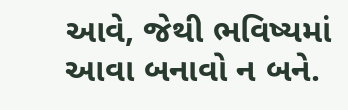આવે, જેથી ભવિષ્યમાં આવા બનાવો ન બને.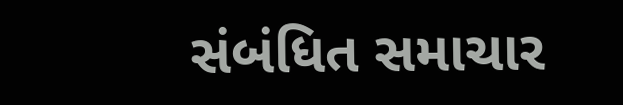સંબંધિત સમાચાર